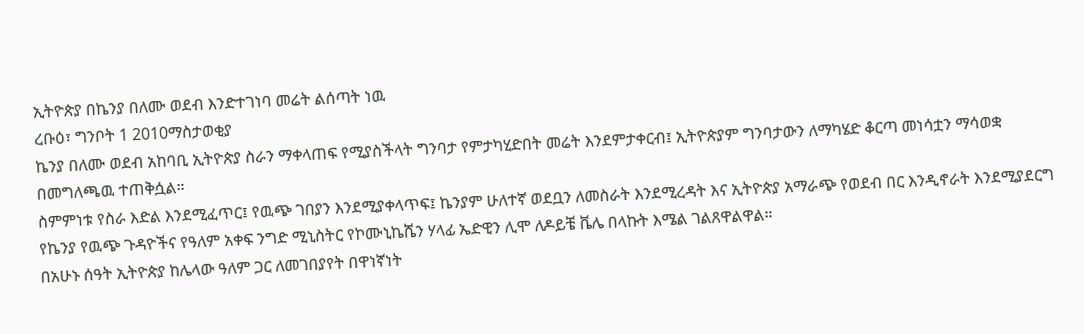ኢትዮጵያ በኬንያ በለሙ ወደብ እንድተገነባ መሬት ልሰጣት ነዉ
ረቡዕ፣ ግንቦት 1 2010ማስታወቂያ
ኬንያ በለሙ ወደብ አከባቢ ኢትዮጵያ ስራን ማቀላጠፍ የሚያስችላት ግንባታ የምታካሂድበት መሬት እንደምታቀርብ፤ ኢትዮጵያም ግንባታውን ለማካሄድ ቆርጣ መነሳቷን ማሳወቋ በመግለጫዉ ተጠቅሷል።
ስምምነቱ የስራ እድል እንደሚፈጥር፤ የዉጭ ገበያን እንደሚያቀላጥፍ፤ ኬንያም ሁለተኛ ወደቧን ለመስራት እንደሚረዳት እና ኢትዮጵያ አማራጭ የወደብ በር እንዲኖራት እንደሚያደርግ የኬንያ የዉጭ ጉዳዮችና የዓለም አቀፍ ንግድ ሚኒስትር የኮሙኒኬሼን ሃላፊ ኤድዊን ሊሞ ለዶይቼ ቬሌ በላኩት እሜል ገልጸዋልዋል።
በአሁኑ ሰዓት ኢትዮጵያ ከሌላው ዓለም ጋር ለመገበያየት በዋነኛነት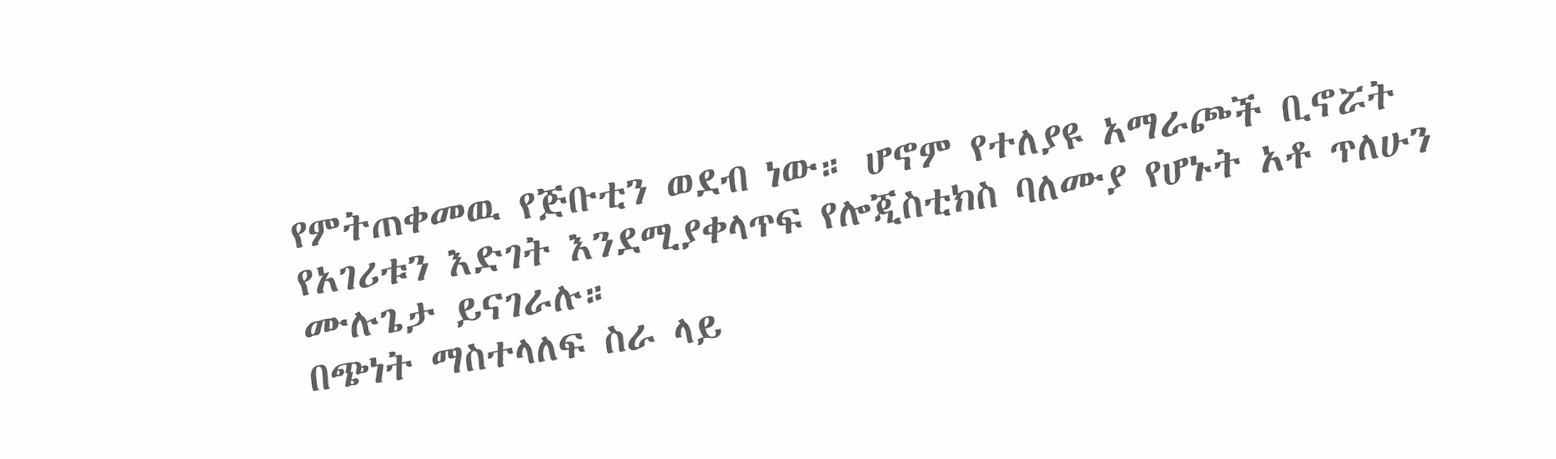የምትጠቀመዉ የጅቡቲን ወደብ ነው። ሆኖም የተለያዩ አማራጮች ቢኖሯት የአገሪቱን እድገት እንደሚያቀላጥፍ የሎጂስቲክስ ባለሙያ የሆኑት አቶ ጥለሁን ሙሉጌታ ይናገራሉ።
በጭነት ማስተላለፍ ስራ ላይ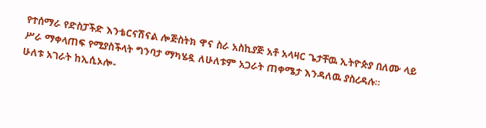የተሰማራ የድስፓችድ እንቴርናሽናል ሎጅስትክ ዋና ስራ አስኪያጅ አቶ አላዛር ጌታቸዉ ኢትዮጵያ በለሙ ላይ ሥራ ማቀላጠፍ የሚያስችላት ግንባታ ማካሄዷ ለሁለቱም አጋራት ጠቀሜታ እንዳለዉ ያስረዳሉ።
ሁለቱ አገራት ከኢሲኦሎ-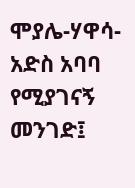ሞያሌ-ሃዋሳ-አድስ አባባ የሚያገናኝ መንገድ፤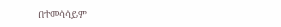በተመሳሳይም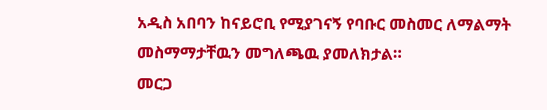አዲስ አበባን ከናይሮቢ የሚያገናኝ የባቡር መስመር ለማልማት መስማማታቸዉን መግለጫዉ ያመለክታል።
መርጋ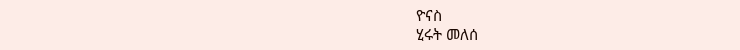ዮናስ
ሂሩት መለሰ